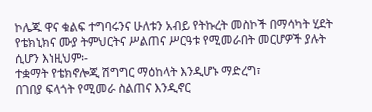ኮሌጁ ዋና ቁልፍ ተግባሩንና ሁለቱን አብይ የትኩረት መስኮች በማሳካት ሂደት የቴክኒክና ሙያ ትምህርትና ሥልጠና ሥርዓቱ የሚመራበት መርሆዎች ያሉት ሲሆን እነዚህም፡-
ተቋማት የቴክኖሎጂ ሽግግር ማዕከላት እንዲሆኑ ማድረግ፣
በገበያ ፍላጎት የሚመራ ስልጠና እንዲኖር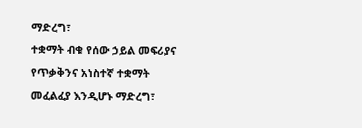ማድረግ፣
ተቋማት ብቁ የሰው ኃይል መፍሪያና የጥቃቅንና አነስተኛ ተቋማት መፈልፈያ እንዲሆኑ ማድረግ፣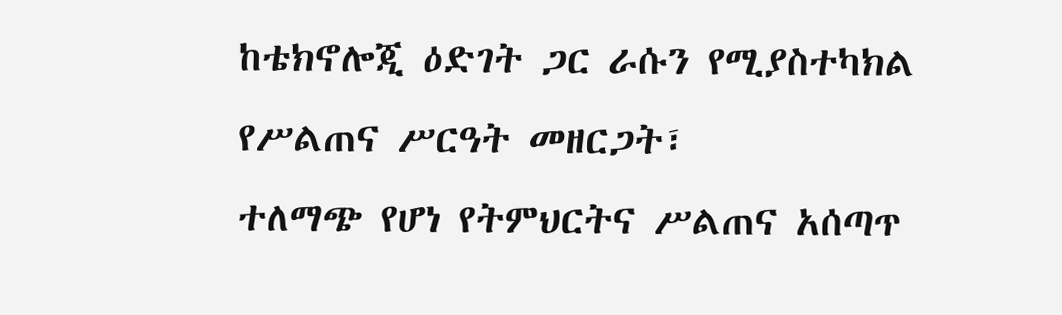ከቴክኖሎጂ ዕድገት ጋር ራሱን የሚያስተካክል የሥልጠና ሥርዓት መዘርጋት፣
ተለማጭ የሆነ የትምህርትና ሥልጠና አሰጣጥ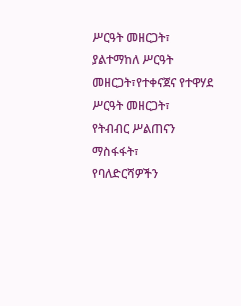ሥርዓት መዘርጋት፣
ያልተማከለ ሥርዓት መዘርጋት፣የተቀናጀና የተዋሃደ ሥርዓት መዘርጋት፣
የትብብር ሥልጠናን ማስፋፋት፣
የባለድርሻዎችን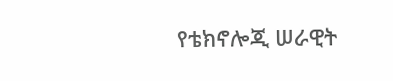የቴክኖሎጂ ሠራዊት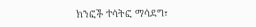ክንፎች ተሳትፎ ማሳደግ፣